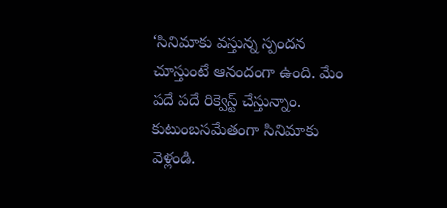‘సినిమాకు వస్తున్న స్పందన చూస్తుంటే ఆనందంగా ఉంది. మేం పదే పదే రిక్వెస్ట్ చేస్తున్నాం. కుటుంబసమేతంగా సినిమాకు వెళ్లండి.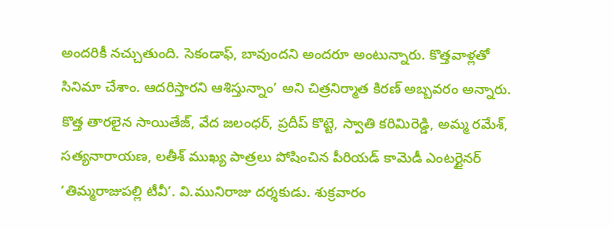అందరికీ నచ్చుతుంది. సెకండాఫ్, బావుందని అందరూ అంటున్నారు. కొత్తవాళ్లతో సినిమా చేశాం. ఆదరిస్తారని ఆశిస్తున్నాం’ అని చిత్రనిర్మాత కిరణ్ అబ్బవరం అన్నారు. కొత్త తారలైన సాయితేజ్, వేద జలంధర్, ప్రదీప్ కొట్టె, స్వాతి కరిమిరెడ్డి, అమ్మ రమేశ్, సత్యనారాయణ, లతీశ్ ముఖ్య పాత్రలు పోషించిన పీరియడ్ కామెడీ ఎంటర్టైనర్ ‘తిమ్మరాజుపల్లి టీవీ’. వి.మునిరాజు దర్శకుడు. శుక్రవారం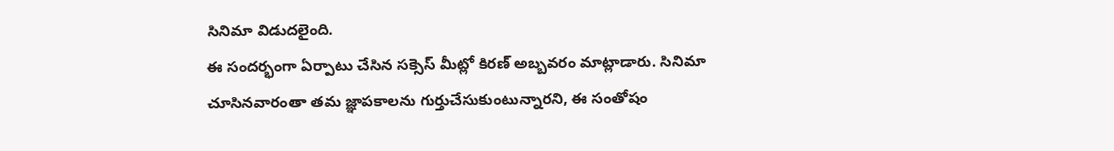సినిమా విడుదలైంది.
ఈ సందర్భంగా ఏర్పాటు చేసిన సక్సెస్ మీట్లో కిరణ్ అబ్బవరం మాట్లాడారు. సినిమా చూసినవారంతా తమ జ్ఞాపకాలను గుర్తుచేసుకుంటున్నారని, ఈ సంతోషం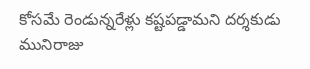కోసమే రెండున్నరేళ్లు కష్టపడ్డామని దర్శకుడు మునిరాజు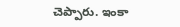చెప్పారు. ఇంకా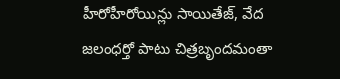హీరోహీరోయిన్లు సాయితేజ్, వేద జలంధర్తో పాటు చిత్రబృందమంతా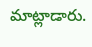మాట్లాడారు.